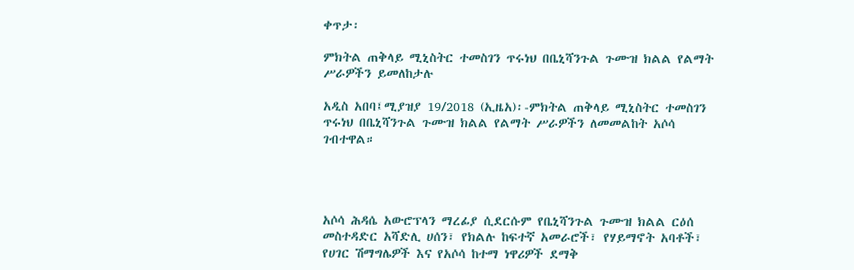ቀጥታ፡

ምክትል ጠቅላይ ሚኒስትር ተመስገን ጥሩነህ በቤኒሻንጉል ጉሙዝ ክልል የልማት ሥራዎችን ይመለከታሉ

አዲስ አበባ፤ሚያዝያ 19/2018 (ኢዜአ)፡-ምክትል ጠቅላይ ሚኒስትር ተመስገን ጥሩነህ በቤኒሻንጉል ጉሙዝ ክልል የልማት ሥራዎችን ለመመልከት አሶሳ ገብተዋል።




አሶሳ ሕዳሴ አውሮፕላን ማረፊያ ሲደርሱም የቤኒሻንጉል ጉሙዝ ክልል ርዕሰ መስተዳድር አሻድሊ ሀሰን፣ የክልሉ ከፍተኛ አመራሮች፣ የሃይማኖት አባቶች፣ የሀገር ሽማግሌዎች እና የአሶሳ ከተማ ነዋሪዎች ደማቅ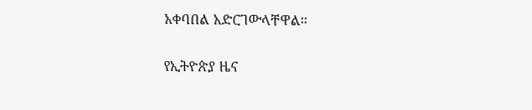አቀባበል አድርገውላቸዋል።

የኢትዮጵያ ዜና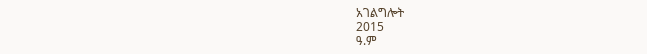አገልግሎት
2015
ዓ.ም